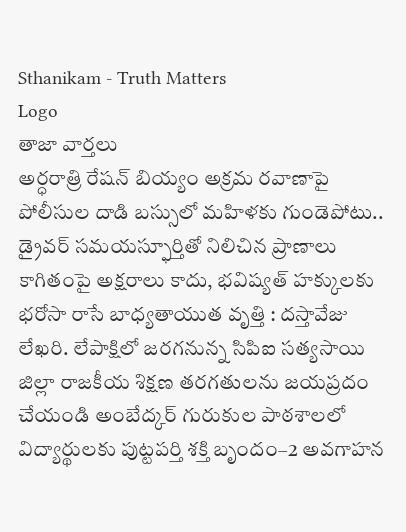Sthanikam - Truth Matters
Logo
తాజా వార్తలు
అర్ధరాత్రి రేషన్ బియ్యం అక్రమ రవాణాపై పోలీసుల దాడి బస్సులో మహిళకు గుండెపోటు.. డ్రైవర్ సమయస్ఫూర్తితో నిలిచిన ప్రాణాలు కాగితంపై అక్షరాలు కాదు, భవిష్యత్‌ హక్కులకు భరోసా రాసే బాధ్యతాయుత వృత్తి : దస్తావేజు లేఖరి. లేపాక్షిలో జరగనున్న సిపిఐ సత్యసాయి జిల్లా రాజకీయ శిక్షణ తరగతులను జయప్రదం చేయండి అంబేద్కర్ గురుకుల పాఠశాలలో విద్యార్థులకు పుట్టపర్తి శక్తి బృందం–2 అవగాహన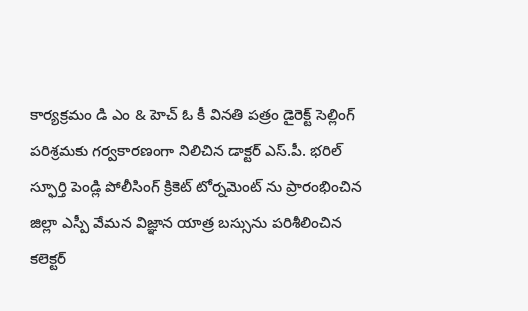కార్యక్రమం డి ఎం & హెచ్ ఓ కీ వినతి పత్రం డైరెక్ట్ సెల్లింగ్ పరిశ్రమకు గర్వకారణంగా నిలిచిన డాక్టర్ ఎస్.పీ. భరిల్ స్ఫూర్తి పెండ్లి పోలీసింగ్ క్రికెట్ టోర్నమెంట్ ను ప్రారంభించిన జిల్లా ఎస్పీ వేమన విజ్ఞాన యాత్ర బస్సును పరిశీలించిన కలెక్టర్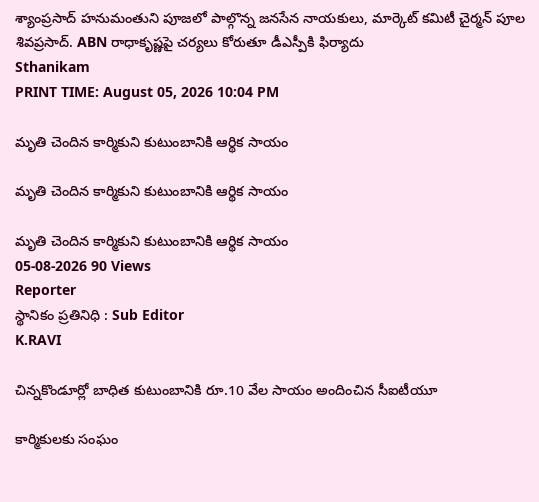శ్యాంప్రసాద్ హనుమంతుని పూజలో పాల్గొన్న జనసేన నాయకులు, మార్కెట్ కమిటీ చైర్మన్ పూల శివప్రసాద్. ABN రాధాకృష్ణపై చర్యలు కోరుతూ డీఎస్పీకి ఫిర్యాదు
Sthanikam
PRINT TIME: August 05, 2026 10:04 PM

మృతి చెందిన కార్మికుని కుటుంబానికి ఆర్థిక సాయం

మృతి చెందిన కార్మికుని కుటుంబానికి ఆర్థిక సాయం

మృతి చెందిన కార్మికుని కుటుంబానికి ఆర్థిక సాయం
05-08-2026 90 Views
Reporter
స్థానికం ప్రతినిధి : Sub Editor
K.RAVI

చిన్నకొండూర్లో బాధిత కుటుంబానికి రూ.10 వేల సాయం అందించిన సీఐటీయూ

కార్మికులకు సంఘం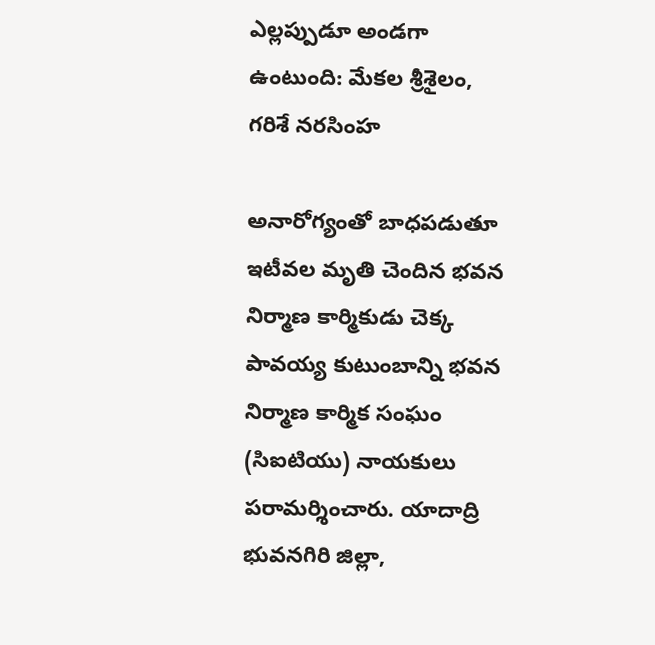ఎల్లప్పుడూ అండగా ఉంటుంది: మేకల శ్రీశైలం, గరిశే నరసింహ

అనారోగ్యంతో బాధపడుతూ ఇటీవల మృతి చెందిన భవన నిర్మాణ కార్మికుడు చెక్క పావయ్య కుటుంబాన్ని భవన నిర్మాణ కార్మిక సంఘం (సిఐటియు) నాయకులు పరామర్శించారు. యాదాద్రి భువనగిరి జిల్లా,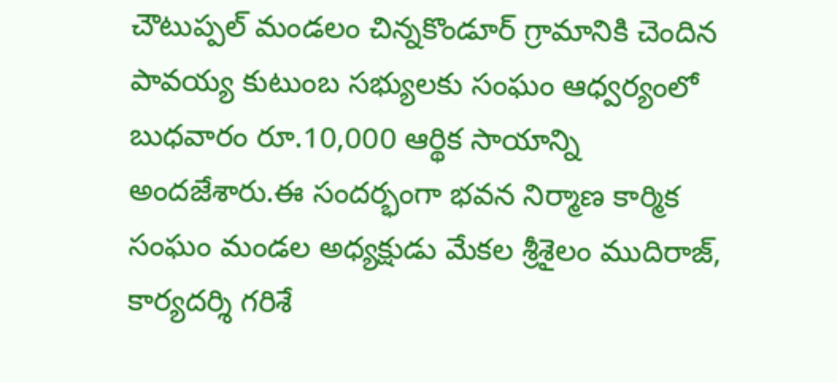చౌటుప్పల్ మండలం చిన్నకొండూర్ గ్రామానికి చెందిన పావయ్య కుటుంబ సభ్యులకు సంఘం ఆధ్వర్యంలో బుధవారం రూ.10,000 ఆర్థిక సాయాన్ని అందజేశారు.ఈ సందర్భంగా భవన నిర్మాణ కార్మిక సంఘం మండల అధ్యక్షుడు మేకల శ్రీశైలం ముదిరాజ్, కార్యదర్శి గరిశే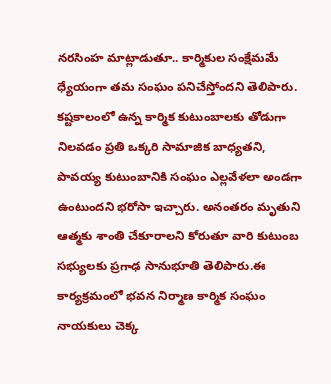నరసింహ మాట్లాడుతూ.. కార్మికుల సంక్షేమమే ధ్యేయంగా తమ సంఘం పనిచేస్తోందని తెలిపారు. కష్టకాలంలో ఉన్న కార్మిక కుటుంబాలకు తోడుగా నిలవడం ప్రతి ఒక్కరి సామాజిక బాధ్యతని, పావయ్య కుటుంబానికి సంఘం ఎల్లవేళలా అండగా ఉంటుందని భరోసా ఇచ్చారు. అనంతరం మృతుని ఆత్మకు శాంతి చేకూరాలని కోరుతూ వారి కుటుంబ సభ్యులకు ప్రగాఢ సానుభూతి తెలిపారు.ఈ కార్యక్రమంలో భవన నిర్మాణ కార్మిక సంఘం నాయకులు చెక్క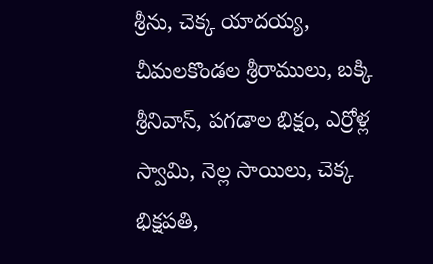శ్రీను, చెక్క యాదయ్య, చీమలకొండల శ్రీరాములు, బక్కి శ్రీనివాస్, పగడాల భిక్షం, ఎర్రోళ్ల స్వామి, నెల్ల సాయిలు, చెక్క భిక్షపతి,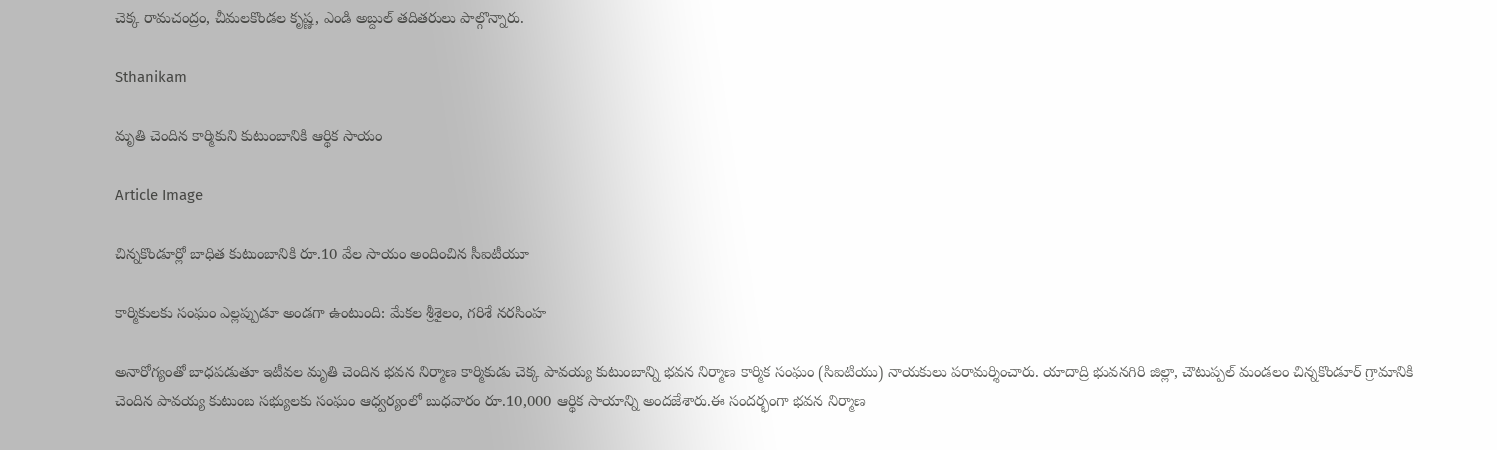చెక్క రామచంద్రం, చీమలకొండల కృష్ణ, ఎండి అబ్దుల్ తదితరులు పాల్గొన్నారు.

Sthanikam

మృతి చెందిన కార్మికుని కుటుంబానికి ఆర్థిక సాయం

Article Image

చిన్నకొండూర్లో బాధిత కుటుంబానికి రూ.10 వేల సాయం అందించిన సీఐటీయూ

కార్మికులకు సంఘం ఎల్లప్పుడూ అండగా ఉంటుంది: మేకల శ్రీశైలం, గరిశే నరసింహ

అనారోగ్యంతో బాధపడుతూ ఇటీవల మృతి చెందిన భవన నిర్మాణ కార్మికుడు చెక్క పావయ్య కుటుంబాన్ని భవన నిర్మాణ కార్మిక సంఘం (సిఐటియు) నాయకులు పరామర్శించారు. యాదాద్రి భువనగిరి జిల్లా, చౌటుప్పల్ మండలం చిన్నకొండూర్ గ్రామానికి చెందిన పావయ్య కుటుంబ సభ్యులకు సంఘం ఆధ్వర్యంలో బుధవారం రూ.10,000 ఆర్థిక సాయాన్ని అందజేశారు.ఈ సందర్భంగా భవన నిర్మాణ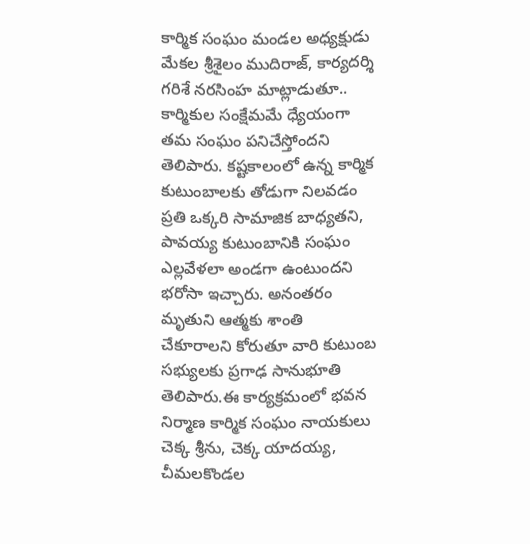కార్మిక సంఘం మండల అధ్యక్షుడు మేకల శ్రీశైలం ముదిరాజ్, కార్యదర్శి గరిశే నరసింహ మాట్లాడుతూ.. కార్మికుల సంక్షేమమే ధ్యేయంగా తమ సంఘం పనిచేస్తోందని తెలిపారు. కష్టకాలంలో ఉన్న కార్మిక కుటుంబాలకు తోడుగా నిలవడం ప్రతి ఒక్కరి సామాజిక బాధ్యతని, పావయ్య కుటుంబానికి సంఘం ఎల్లవేళలా అండగా ఉంటుందని భరోసా ఇచ్చారు. అనంతరం మృతుని ఆత్మకు శాంతి చేకూరాలని కోరుతూ వారి కుటుంబ సభ్యులకు ప్రగాఢ సానుభూతి తెలిపారు.ఈ కార్యక్రమంలో భవన నిర్మాణ కార్మిక సంఘం నాయకులు చెక్క శ్రీను, చెక్క యాదయ్య, చీమలకొండల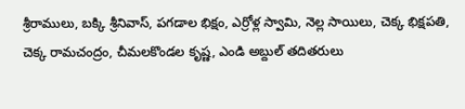శ్రీరాములు, బక్కి శ్రీనివాస్, పగడాల భిక్షం, ఎర్రోళ్ల స్వామి, నెల్ల సాయిలు, చెక్క భిక్షపతి, చెక్క రామచంద్రం, చీమలకొండల కృష్ణ, ఎండి అబ్దుల్ తదితరులు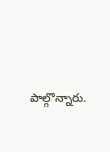పాల్గొన్నారు.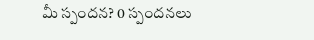మీ స్పందన? 0 స్పందనలు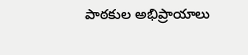పాఠకుల అభిప్రాయాలు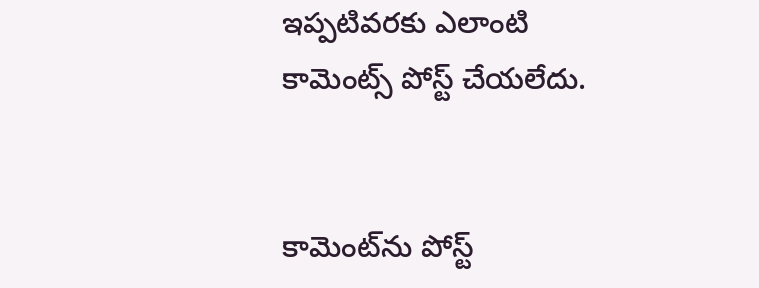ఇప్పటివరకు ఎలాంటి కామెంట్స్ పోస్ట్ చేయలేదు.


కామెంట్‌ను పోస్ట్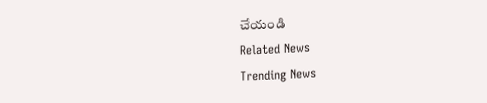చేయండి
Related News
Trending News